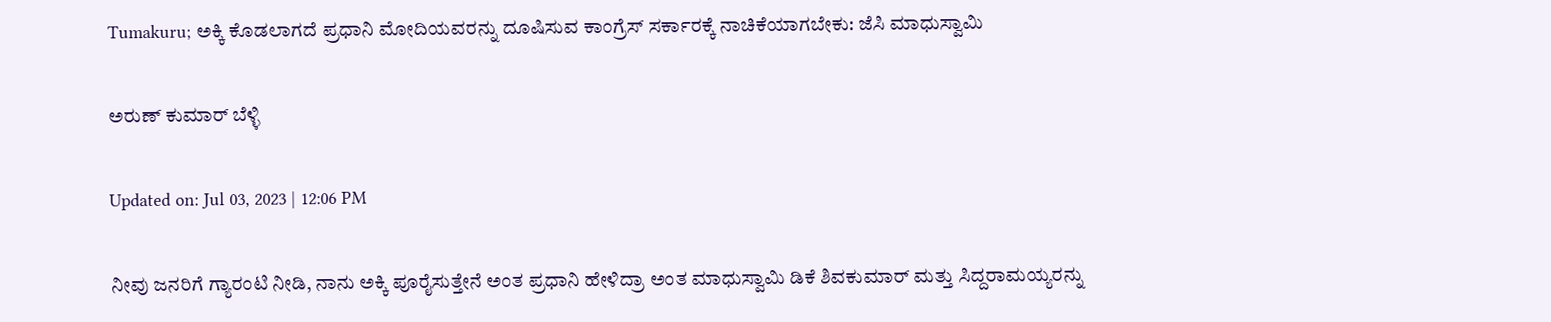Tumakuru; ಅಕ್ಕಿ ಕೊಡಲಾಗದೆ ಪ್ರಧಾನಿ ಮೋದಿಯವರನ್ನು ದೂಷಿಸುವ ಕಾಂಗ್ರೆಸ್ ಸರ್ಕಾರಕ್ಕೆ ನಾಚಿಕೆಯಾಗಬೇಕು: ಜೆಸಿ ಮಾಧುಸ್ವಾಮಿ

ಅರುಣ್ ಕುಮಾರ್ ಬೆಳ್ಳಿ

Updated on: Jul 03, 2023 | 12:06 PM

ನೀವು ಜನರಿಗೆ ಗ್ಯಾರಂಟಿ ನೀಡಿ, ನಾನು ಅಕ್ಕಿ ಪೂರೈಸುತ್ತೇನೆ ಅಂತ ಪ್ರಧಾನಿ ಹೇಳಿದ್ರಾ ಅಂತ ಮಾಧುಸ್ವಾಮಿ ಡಿಕೆ ಶಿವಕುಮಾರ್ ಮತ್ತು ಸಿದ್ದರಾಮಯ್ಯರನ್ನು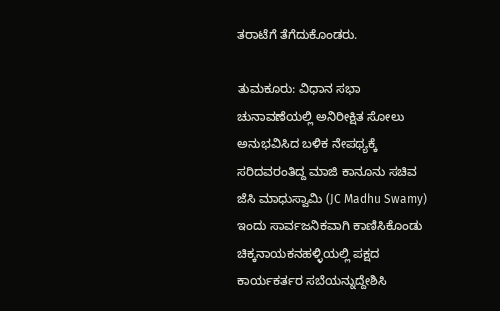ತರಾಟೆಗೆ ತೆಗೆದುಕೊಂಡರು.

ತುಮಕೂರು: ವಿಧಾನ ಸಭಾ ಚುನಾವಣೆಯಲ್ಲಿ ಅನಿರೀಕ್ಷಿತ ಸೋಲು ಅನುಭವಿಸಿದ ಬಳಿಕ ನೇಪಥ್ಯಕ್ಕೆ ಸರಿದವರಂತಿದ್ದ ಮಾಜಿ ಕಾನೂನು ಸಚಿವ ಜೆಸಿ ಮಾಧುಸ್ವಾಮಿ (JC Madhu Swamy) ಇಂದು ಸಾರ್ವಜನಿಕವಾಗಿ ಕಾಣಿಸಿಕೊಂಡು ಚಿಕ್ಕನಾಯಕನಹಳ್ಳಿಯಲ್ಲಿ ಪಕ್ಷದ ಕಾರ್ಯಕರ್ತರ ಸಬೆಯನ್ನುದ್ದೇಶಿಸಿ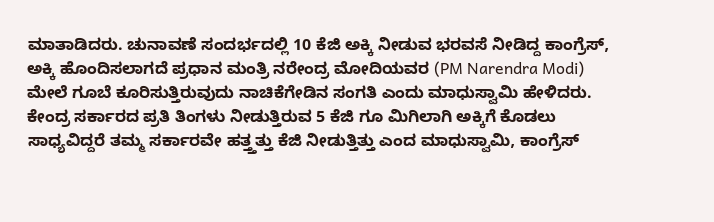ಮಾತಾಡಿದರು. ಚುನಾವಣೆ ಸಂದರ್ಭದಲ್ಲಿ 10 ಕೆಜಿ ಅಕ್ಕಿ ನೀಡುವ ಭರವಸೆ ನೀಡಿದ್ದ ಕಾಂಗ್ರೆಸ್, ಅಕ್ಕಿ ಹೊಂದಿಸಲಾಗದೆ ಪ್ರಧಾನ ಮಂತ್ರಿ ನರೇಂದ್ರ ಮೋದಿಯವರ (PM Narendra Modi) ಮೇಲೆ ಗೂಬೆ ಕೂರಿಸುತ್ತಿರುವುದು ನಾಚಿಕೆಗೇಡಿನ ಸಂಗತಿ ಎಂದು ಮಾಧುಸ್ವಾಮಿ ಹೇಳಿದರು. ಕೇಂದ್ರ ಸರ್ಕಾರದ ಪ್ರತಿ ತಿಂಗಳು ನೀಡುತ್ತಿರುವ 5 ಕೆಜಿ ಗೂ ಮಿಗಿಲಾಗಿ ಅಕ್ಕಿಗೆ ಕೊಡಲು ಸಾಧ್ಯವಿದ್ದರೆ ತಮ್ಮ ಸರ್ಕಾರವೇ ಹತ್ತ್ತತ್ತು ಕೆಜಿ ನೀಡುತ್ತಿತ್ತು ಎಂದ ಮಾಧುಸ್ವಾಮಿ, ಕಾಂಗ್ರೆಸ್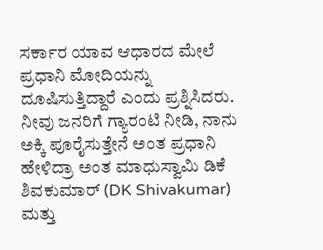ಸರ್ಕಾರ ಯಾವ ಆಧಾರದ ಮೇಲೆ ಪ್ರಧಾನಿ ಮೋದಿಯನ್ನು ದೂಷಿಸುತ್ತಿದ್ದಾರೆ ಎಂದು ಪ್ರಶ್ನಿಸಿದರು. ನೀವು ಜನರಿಗೆ ಗ್ಯಾರಂಟಿ ನೀಡಿ, ನಾನು ಅಕ್ಕಿ ಪೂರೈಸುತ್ತೇನೆ ಅಂತ ಪ್ರಧಾನಿ ಹೇಳಿದ್ರಾ ಅಂತ ಮಾಧುಸ್ವಾಮಿ ಡಿಕೆ ಶಿವಕುಮಾರ್ (DK Shivakumar) ಮತ್ತು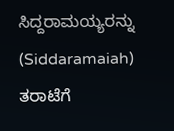ಸಿದ್ದರಾಮಯ್ಯರನ್ನು (Siddaramaiah) ತರಾಟೆಗೆ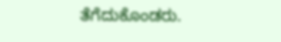ತೆಗೆದುಕೊಂಡರು.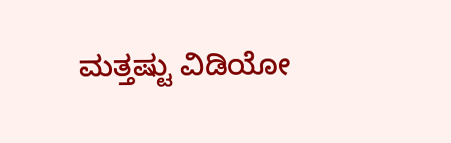ಮತ್ತಷ್ಟು ವಿಡಿಯೋ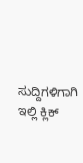ಸುದ್ದಿಗಳಿಗಾಗಿ ಇಲ್ಲಿ ಕ್ಲಿಕ್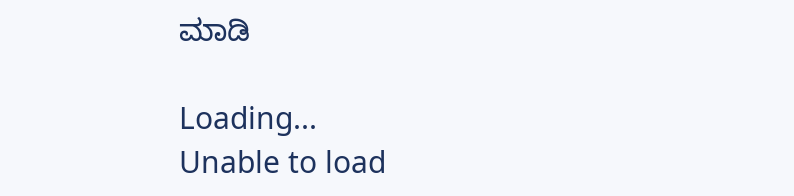ಮಾಡಿ

Loading...
Unable to load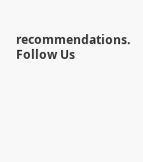recommendations.
Follow Us